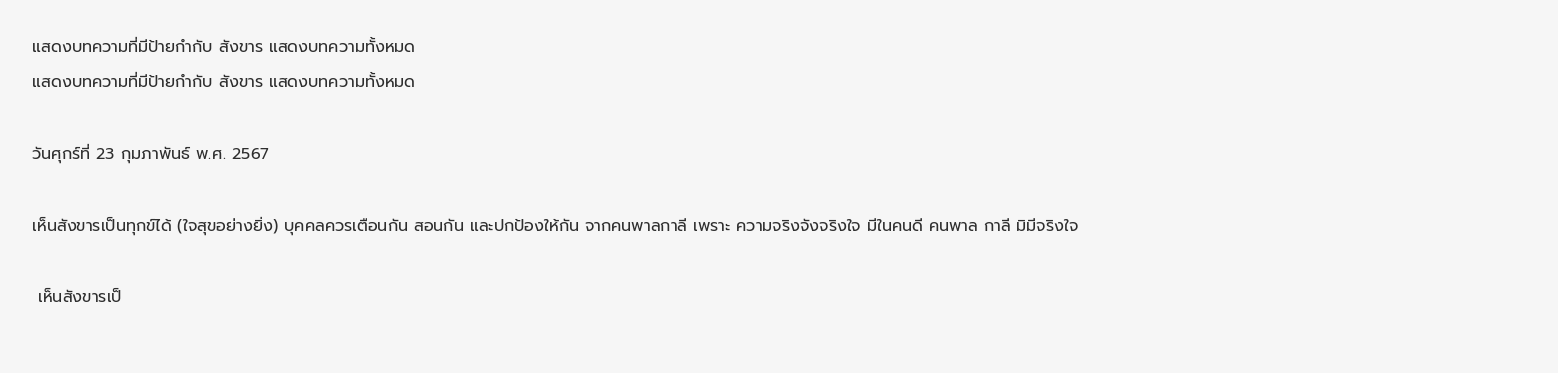แสดงบทความที่มีป้ายกำกับ สังขาร แสดงบทความทั้งหมด
แสดงบทความที่มีป้ายกำกับ สังขาร แสดงบทความทั้งหมด

วันศุกร์ที่ 23 กุมภาพันธ์ พ.ศ. 2567

เห็นสังขารเป็นทุกข์ได้ (ใจสุขอย่างยิ่ง) บุคคลควรเตือนกัน สอนกัน และปกป้องให้กัน จากคนพาลกาลี เพราะ ความจริงจังจริงใจ มีในคนดี คนพาล กาลี มิมีจริงใจ

 เห็นสังขารเป็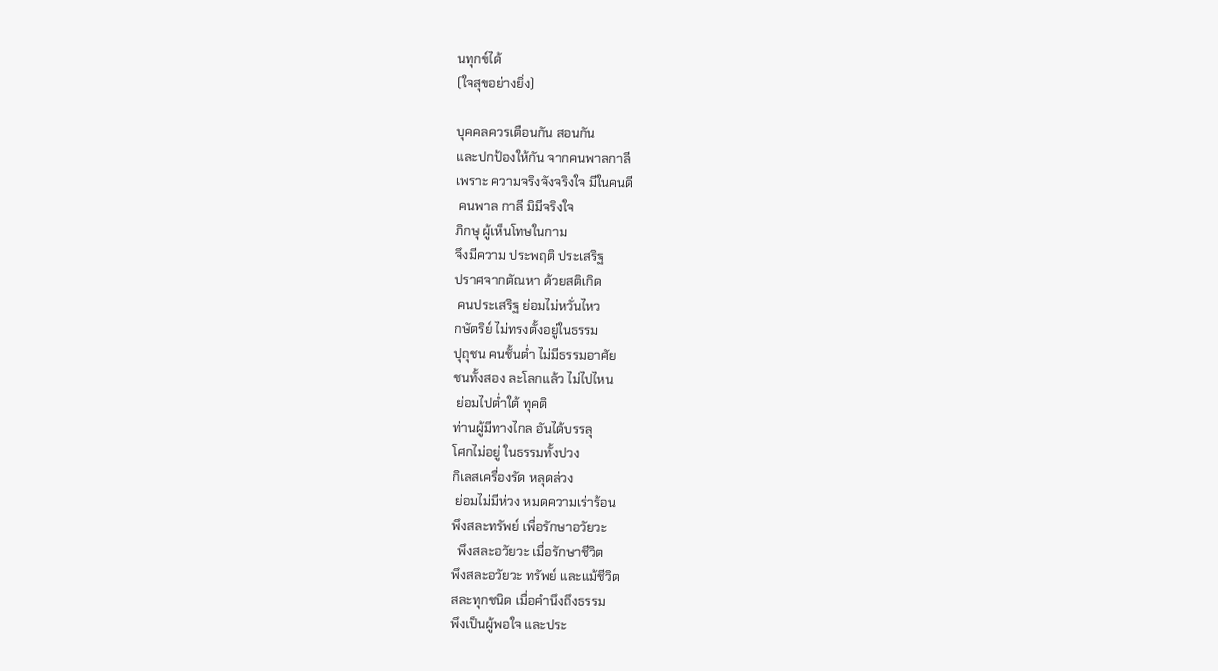นทุกข์ได้
(ใจสุขอย่างยิ่ง)

บุคคลควรเตือนกัน สอนกัน
และปกป้องให้กัน จากคนพาลกาลี
เพราะ ความจริงจังจริงใจ มีในคนดี
 คนพาล กาลี มิมีจริงใจ
ภิกษุ ผู้เห็นโทษในกาม
จึงมีความ ประพฤติ ประเสริฐ
ปราศจากตัณหา ด้วยสติเกิด
 คนประเสริฐ ย่อมไม่หวั่นไหว
กษัตริย์ ไม่ทรงตั้งอยู่ในธรรม
ปุถุชน คนชั้นต่ำ ไม่มีธรรมอาศัย
ชนทั้งสอง ละโลกแล้ว ไม่ไปไหน
 ย่อมไปต่ำใต้ ทุคติ
ท่านผู้มีทางไกล อันได้บรรลุ
โศกไม่อยู่ ในธรรมทั้งปวง
กิเลสเครื่องรัด หลุดล่วง
 ย่อมไม่มีห่วง หมดความเร่าร้อน
พึงสละทรัพย์ เพื่อรักษาอวัยวะ
  พึงสละอวัยวะ เมื่อรักษาชีวิต
พึงสละอวัยวะ ทรัพย์ และแม้ชีวิต
สละทุกชนิด เมื่อคำนึงถึงธรรม
พึงเป็นผู้พอใจ และประ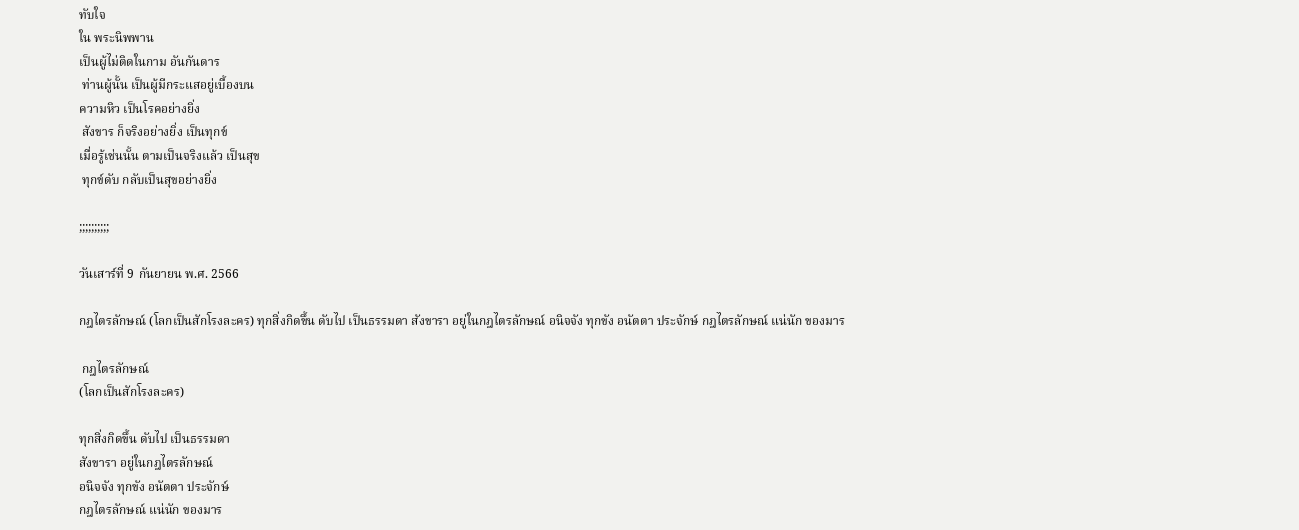ทับใจ
ใน พระนิพพาน
เป็นผู้ไม่ติดในกาม อันกันดาร
 ท่านผู้นั้น เป็นผู้มีกระแสอยู่เบื้องบน
ความหิว เป็นโรคอย่างยิ่ง
 สังขาร ก็จริงอย่างยิ่ง เป็นทุกข์
เมื่อรู้เช่นนั้น ตามเป็นจริงแล้ว เป็นสุข
 ทุกข์ดับ กลับเป็นสุขอย่างยิ่ง

;;;;;;;;;;

วันเสาร์ที่ 9 กันยายน พ.ศ. 2566

กฎไตรลักษณ์ (โลกเป็นสักโรงละคร) ทุกสิ่งกิดขึ้น ดับไป เป็นธรรมดา สังขารา อยู่ในกฎไตรลักษณ์ อนิจจัง ทุกขัง อนัตตา ประจักษ์ กฎไตรลักษณ์ แน่นัก ของมาร

 กฎไตรลักษณ์
(โลกเป็นสักโรงละคร)

ทุกสิ่งกิดขึ้น ดับไป เป็นธรรมดา
สังขารา อยู่ในกฎไตรลักษณ์
อนิจจัง ทุกขัง อนัตตา ประจักษ์
กฎไตรลักษณ์ แน่นัก ของมาร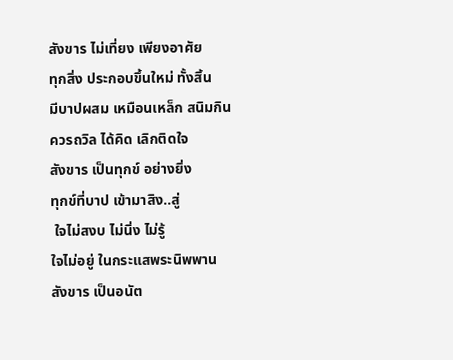สังขาร ไม่เที่ยง เพียงอาศัย
ทุกสิ่ง ประกอบขึ้นใหม่ ทั้งสิ้น
มีบาปผสม เหมือนเหล็ก สนิมกิน
ควรถวิล ได้คิด เลิกติดใจ
สังขาร เป็นทุกข์ อย่างยิ่ง
ทุกข์ที่บาป เข้ามาสิง..สู่
 ใจไม่สงบ ไม่นิ่ง ไม่รู้
ใจไม่อยู่ ในกระแสพระนิพพาน
สังขาร เป็นอนัต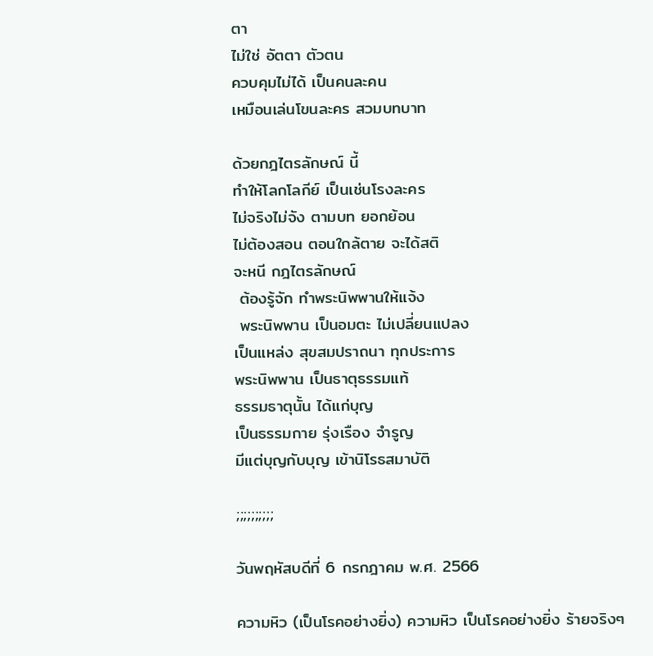ตา
ไม่ใช่ อัตตา ตัวตน
ควบคุมไม่ได้ เป็นคนละคน
เหมือนเล่นโขนละคร สวมบทบาท

ด้วยกฎไตรลักษณ์ นี้
ทำให้โลกโลกีย์ เป็นเช่นโรงละคร
ไม่จริงไม่จัง ตามบท ยอกย้อน
ไม่ต้องสอน ตอนใกล้ตาย จะได้สติ
จะหนี กฎไตรลักษณ์
 ต้องรู้จัก ทำพระนิพพานให้แจ้ง
 พระนิพพาน เป็นอมตะ ไม่เปลี่ยนแปลง
เป็นแหล่ง สุขสมปราถนา ทุกประการ
พระนิพพาน เป็นธาตุธรรมแท้
ธรรมธาตุนั้น ได้แก่บุญ
เป็นธรรมกาย รุ่งเรือง จำรูญ
มีแต่บุญกับบุญ เข้านิโรธสมาบัติ

;;;;;;;;;;

วันพฤหัสบดีที่ 6 กรกฎาคม พ.ศ. 2566

ความหิว (เป็นโรคอย่างยิ่ง) ความหิว เป็นโรคอย่างยิ่ง ร้ายจริงๆ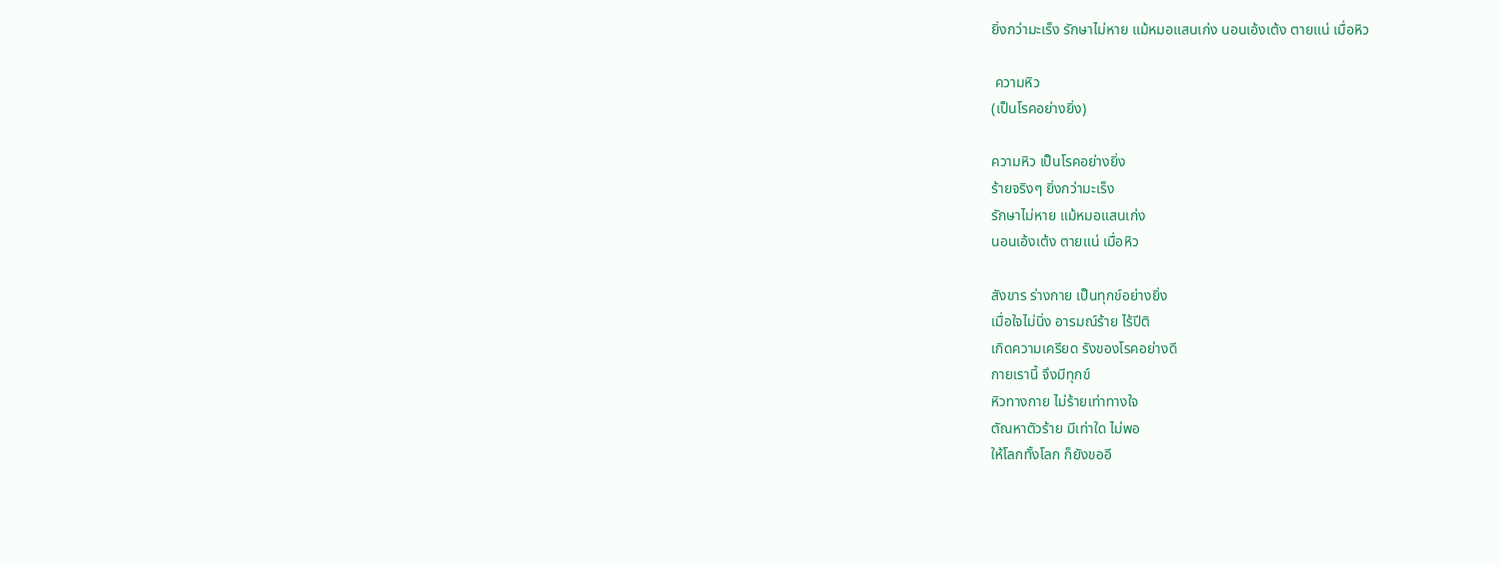ยิ่งกว่ามะเร็ง รักษาไม่หาย แม้หมอแสนเก่ง นอนเอ้งเต้ง ตายแน่ เมื่อหิว

 ความหิว
(เป็นโรคอย่างยิ่ง)

ความหิว เป็นโรคอย่างยิ่ง
ร้ายจริงๆ ยิ่งกว่ามะเร็ง
รักษาไม่หาย แม้หมอแสนเก่ง
นอนเอ้งเต้ง ตายแน่ เมื่อหิว

สังขาร ร่างกาย เป็นทุกข์อย่างยิ่ง
เมื่อใจไม่นิ่ง อารมณ์ร้าย ไร้ปีติ
เกิดความเครียด รังของโรคอย่างดี
กายเรานี้ จึงมีทุกข์
หิวทางกาย ไม่ร้ายเท่าทางใจ
ตัณหาตัวร้าย มีเท่าใด ไม่พอ
ให้โลกทั้งโลก ก็ยังขออี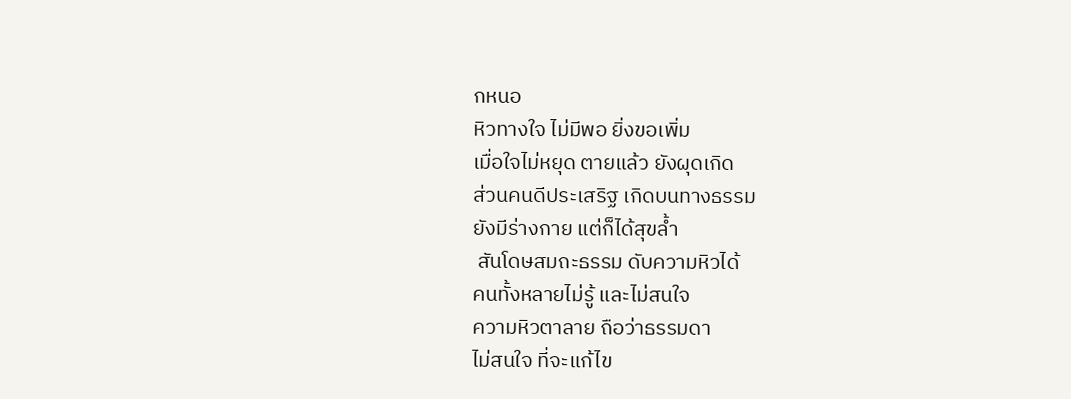กหนอ
หิวทางใจ ไม่มีพอ ยิ่งขอเพิ่ม
เมื่อใจไม่หยุด ตายแล้ว ยังผุดเกิด
ส่วนคนดีประเสริฐ เกิดบนทางธรรม
ยังมีร่างกาย แต่ก็ได้สุขล้ำ
 สันโดษสมถะธรรม ดับความหิวได้
คนทั้งหลายไม่รู้ และไม่สนใจ
ความหิวตาลาย ถือว่าธรรมดา
ไม่สนใจ ที่จะแก้ไข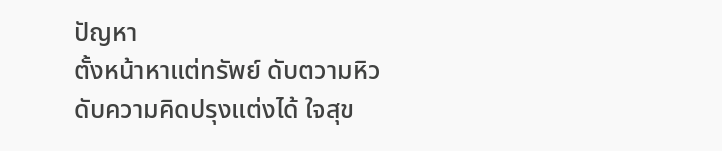ปัญหา
ตั้งหน้าหาแต่ทรัพย์ ดับตวามหิว
ดับความคิดปรุงแต่งได้ ใจสุข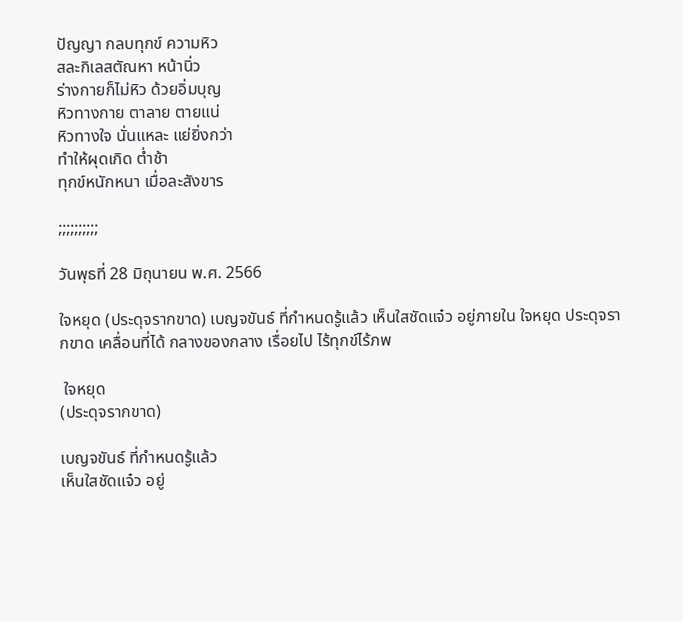ปัญญา กลบทุกข์ ความหิว
สละกิเลสตัณหา หน้านิ่ว
ร่างกายก็ไม่หิว ด้วยอิ่มบุญ
หิวทางกาย ตาลาย ตายแน่
หิวทางใจ นั่นแหละ แย่ยิ่งกว่า
ทำให้ผุดเกิด ต่ำช้า
ทุกข์หนักหนา เมื่อละสังขาร

;;;;;;;;;;

วันพุธที่ 28 มิถุนายน พ.ศ. 2566

ใจหยุด (ประดุจรากขาด) เบญจขันธ์ ที่กำหนดรู้แล้ว เห็นใสชัดแจ๋ว อยู่ภายใน ใจหยุด ประดุจรากขาด เคลื่อนที่ได้ กลางของกลาง เรื่อยไป ไร้ทุกข์ไร้ภพ

 ใจหยุด
(ประดุจรากขาด)

เบญจขันธ์ ที่กำหนดรู้แล้ว
เห็นใสชัดแจ๋ว อยู่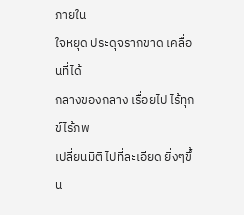ภายใน
ใจหยุด ประดุจรากขาด เคลื่อนที่ได้
กลางของกลาง เรื่อยไป ไร้ทุกข์ไร้ภพ
เปลี่ยนมิติ ไปที่ละเอียด ยิ่งๆขึ้น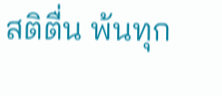สติตื่น พ้นทุก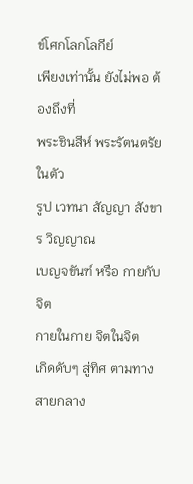ข์โศกโลกโลกีย์
เพียงเท่านั้น ยังไม่พอ ต้องถึงที่
พระชินสีห์ พระรัตนตรัยในตัว
รูป เวทนา สัญญา สังขาร วิญญาณ
เบญจขันฑ์ หรือ กายกับจิต
กายในกาย จิตในจิต
เกิดดับๆ สู่ทิศ ตามทางสายกลาง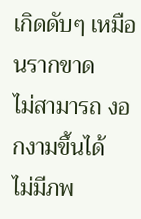เกิดดับๆ เหมือนรากขาด
ไม่สามารถ งอกงามขึ้นได้
ไม่มีภพ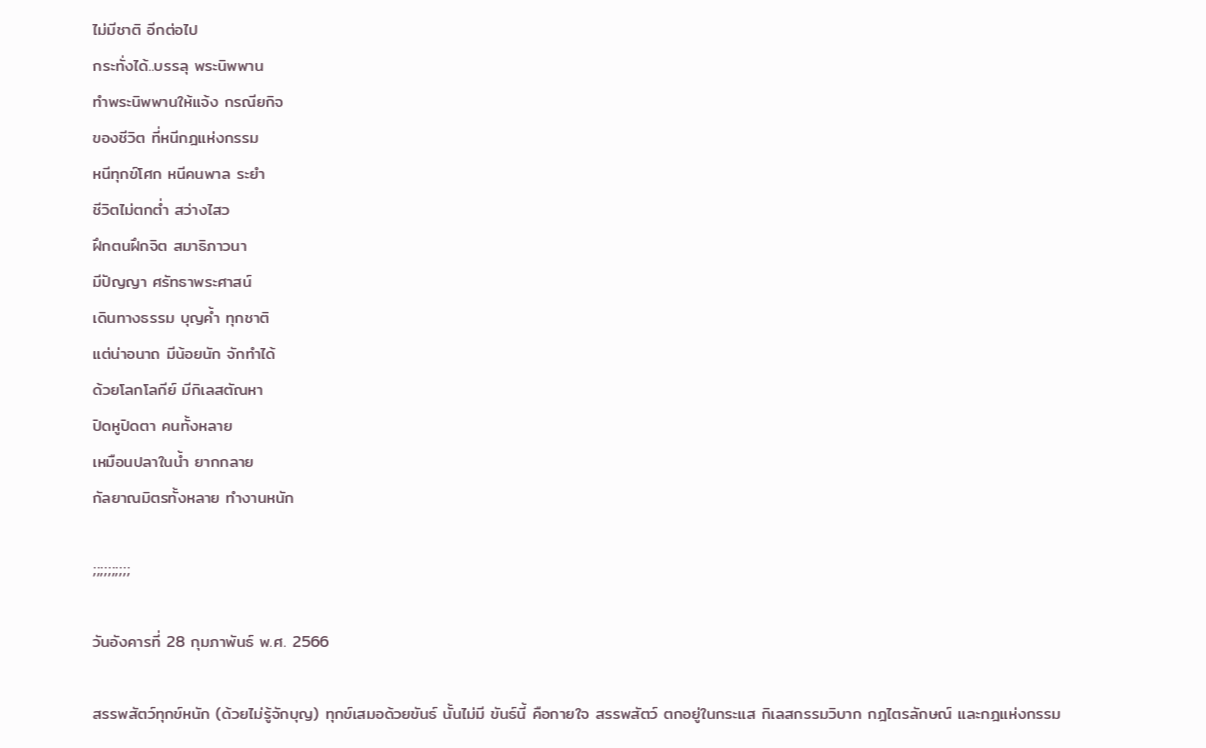ไม่มีชาติ อีกต่อไป
กระทั่งได้..บรรลุ พระนิพพาน
ทำพระนิพพานให้แจ้ง กรณียกิจ
ของชีวิต ที่หนีกฎแห่งกรรม
หนีทุกข์โศก หนีคนพาล ระยำ
ชีวิตไม่ตกต่ำ สว่างไสว
ฝึกตนฝึกจิต สมาธิภาวนา
มีปัญญา ศรัทธาพระศาสน์
เดินทางธรรม บุญค้ำ ทุกชาติ
แต่น่าอนาถ มีน้อยนัก จักทำได้
ด้วยโลกโลกีย์ มีกิเลสตัณหา
ปิดหูปิดตา คนทั้งหลาย
เหมือนปลาในน้ำ ยากกลาย
กัลยาณมิตรทั้งหลาย ทำงานหนัก

;;;;;;;;;;

วันอังคารที่ 28 กุมภาพันธ์ พ.ศ. 2566

สรรพสัตว์ทุกข์หนัก (ด้วยไม่รู้จักบุญ) ทุกข์เสมอด้วยขันธ์ นั้นไม่มี ขันธ์นี้ คือกายใจ สรรพสัตว์ ตกอยู่ในกระแส กิเลสกรรมวิบาก กฎไตรลักษณ์ และกฎแห่งกรรม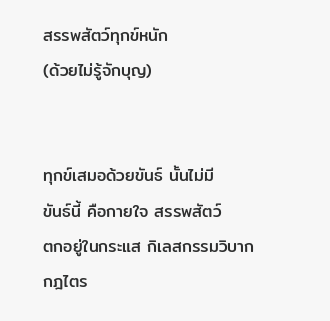สรรพสัตว์ทุกข์หนัก
(ด้วยไม่รู้จักบุญ)


ทุกข์เสมอด้วยขันธ์ นั้นไม่มี
ขันธ์นี้ คือกายใจ สรรพสัตว์
ตกอยู่ในกระแส กิเลสกรรมวิบาก
กฎไตร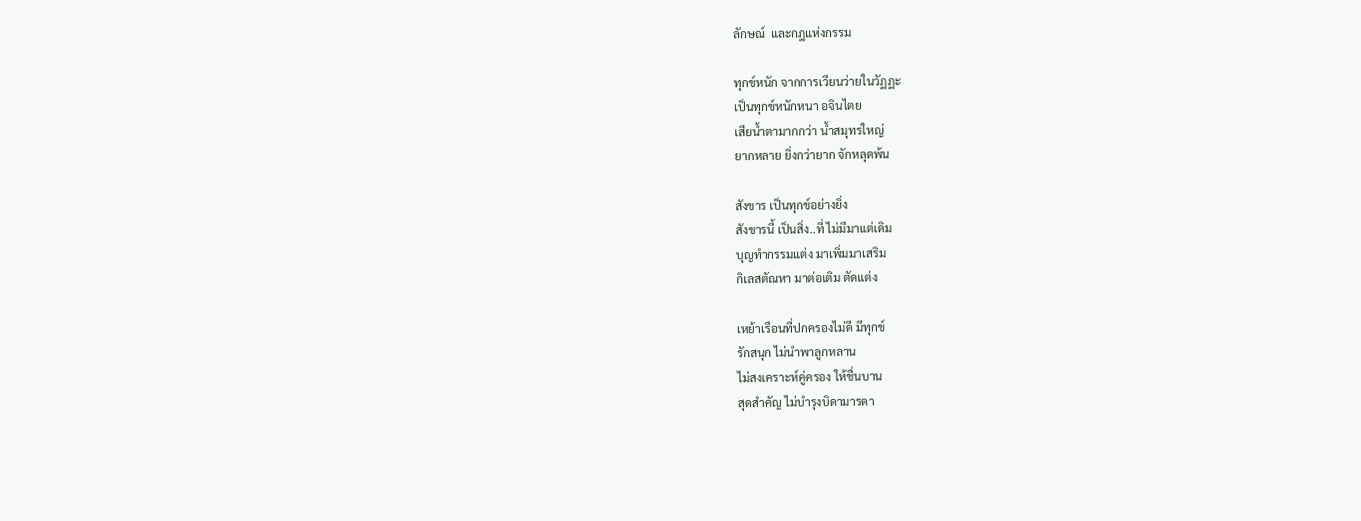ลักษณ์  และกฎแห่งกรรม

ทุกข์หนัก จากการเวียนว่ายในวัฏฏะ
เป็นทุกข์หนักหนา อจินไตย
เสียน้ำตามากกว่า น้ำสมุทรใหญ่
ยากหลาย ยิ่งกว่ายาก จักหลุดพ้น

สังขาร เป็นทุกข์อย่างยิ่ง
สังขารนี้ เป็นสิ่ง..ที่ ไม่มีมาแต่เดิม
บุญทำกรรมแต่ง มาเพิ่มมาเสริม
กิเลสตัณหา มาต่อเติม ตัดแต่ง

เหย้าเรือนที่ปกครองไม่ดี มีทุกข์
รักสนุก ไม่นำพาลูกหลาน
ไม่สงเคราะห์คู่ครอง ให้ชื่นบาน
สุดสำคัญ ไม่บำรุงบิดามารดา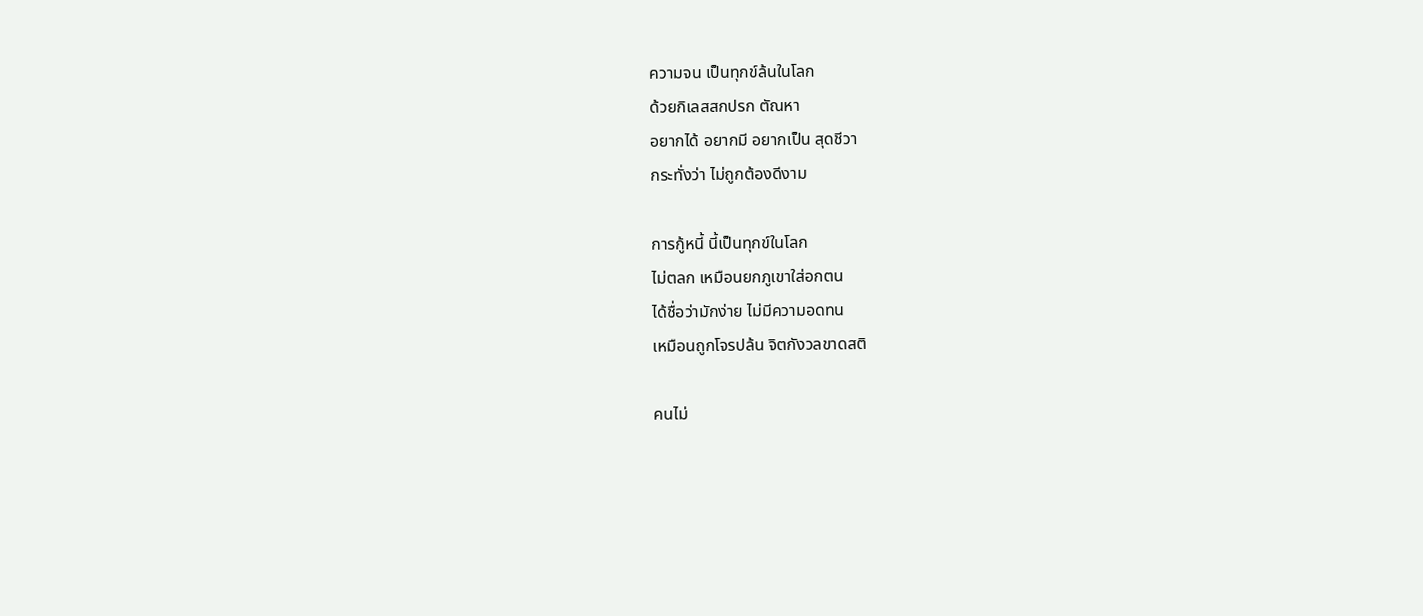ความจน เป็นทุกข์ล้นในโลก
ด้วยกิเลสสกปรก ตัณหา
อยากได้ อยากมี อยากเป็น สุดชีวา
กระทั่งว่า ไม่ถูกต้องดีงาม

การกู้หนี้ นี้เป็นทุกข์ในโลก
ไม่ตลก เหมือนยกภูเขาใส่อกตน
ได้ชื่อว่ามักง่าย ไม่มีความอดทน
เหมือนถูกโจรปล้น จิตกังวลขาดสติ

คนไม่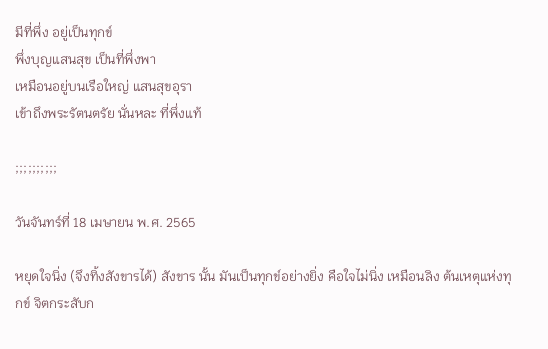มีที่พึ่ง อยู่เป็นทุกข์
พึ่งบุญแสนสุข เป็นที่พึ่งพา
เหมือนอยู่บนเรือใหญ่ แสนสุขอุรา
เข้าถึงพระรัตนตรัย นั่นหละ ที่พึ่งแท้

;;;;;;;;;;

วันจันทร์ที่ 18 เมษายน พ.ศ. 2565

หยุดใจนิ่ง (จึงทิ้งสังขารได้) สังขาร นั้น มันเป็นทุกข์อย่างยิ่ง คือใจไม่นิ่ง เหมือนลิง ต้นเหตุแห่งทุกข์ จิตกระสับก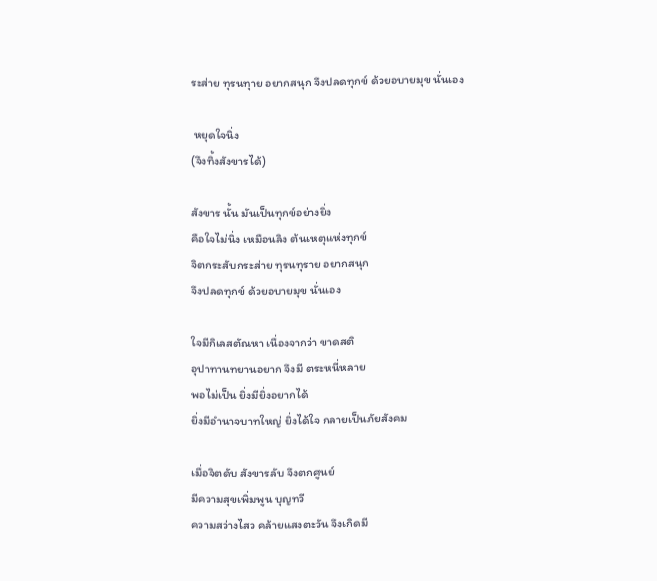ระส่าย ทุรนทุาย อยากสนุก จึงปลดทุกข์ ด้วยอบายมุข นั่นเอง

 หยุดใจนิ่ง
(จึงทิ้งสังขารได้)

สังขาร นั้น มันเป็นทุกข์อย่างยิ่ง
คือใจไม่นิ่ง เหมือนลิง ต้นเหตุแห่งทุกข์
จิตกระสับกระส่าย ทุรนทุราย อยากสนุก
จึงปลดทุกข์ ด้วยอบายมุข นั่นเอง

ใจมีกิเลสตัณหา เนื่องจากว่า ขาดสติ
อุปาทานทยานอยาก จึงมี ตระหนี่หลาย
พอไม่เป็น ยิ่งมียิ่งอยากได้
ยิ่งมีอำนาจบาทใหญ่ ยิ่งได้ใจ กลายเป็นภัยสังคม

เมื่อจิตดับ สังขารลับ จึงตกศูนย์
มีความสุขเพิ่มพูน บุญทวี
ความสว่างไสว คล้ายแสงตะวัน จึงเกิดมี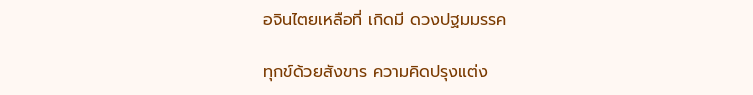อจินไตยเหลือที่ เกิดมี ดวงปฐมมรรค

ทุกข์ด้วยสังขาร ความคิดปรุงแต่ง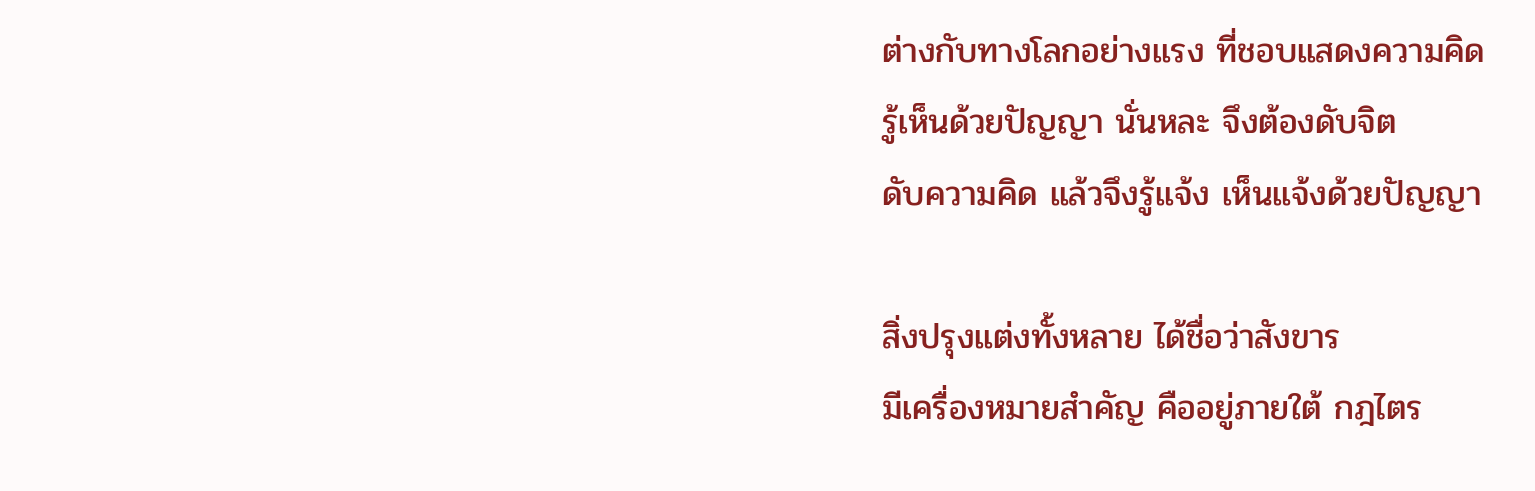ต่างกับทางโลกอย่างแรง ที่ชอบแสดงความคิด
รู้เห็นด้วยปัญญา นั่นหละ จึงต้องดับจิต
ดับความคิด แล้วจึงรู้แจ้ง เห็นแจ้งด้วยปัญญา

สิ่งปรุงแต่งทั้งหลาย ได้ชื่อว่าสังขาร
มีเครื่องหมายสำคัญ คืออยู่ภายใต้ กฎไตร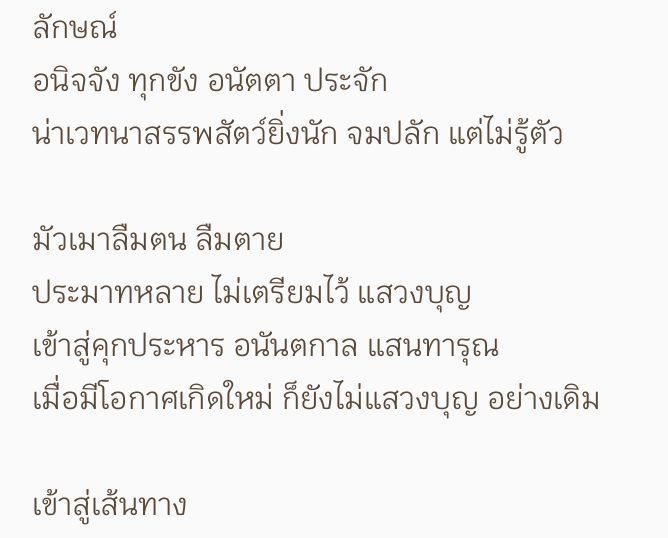ลักษณ์
อนิจจัง ทุกขัง อนัตตา ประจัก
น่าเวทนาสรรพสัตว์ยิ่งนัก จมปลัก แต่ไม่รู้ตัว

มัวเมาลืมตน ลืมตาย
ประมาทหลาย ไม่เตรียมไว้ แสวงบุญ
เข้าสู่คุกประหาร อนันตกาล แสนทารุณ
เมื่อมีโอกาศเกิดใหม่ ก็ยังไม่แสวงบุญ อย่างเดิม

เข้าสู่เส้นทาง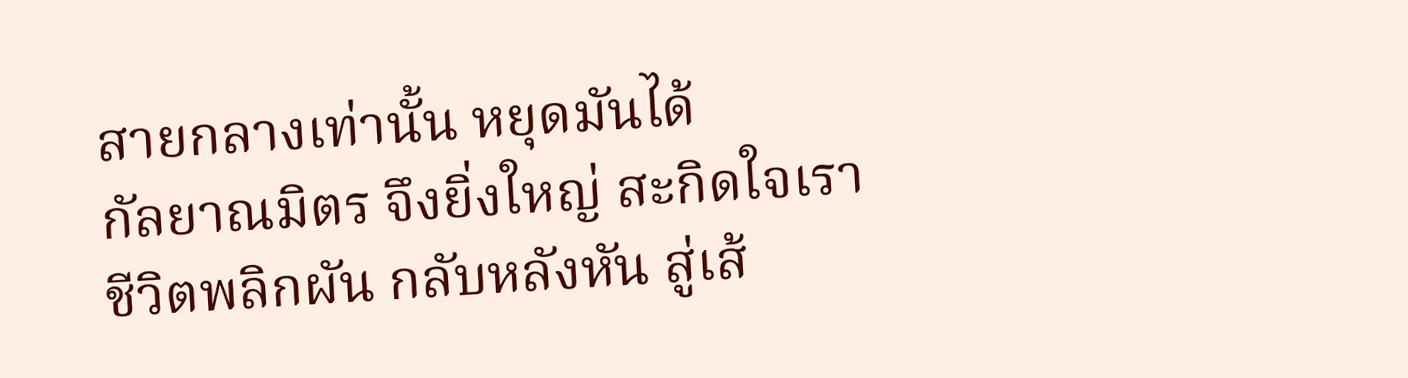สายกลางเท่านั้น หยุดมันได้
กัลยาณมิตร จึงยิ่งใหญ่ สะกิดใจเรา
ชีวิตพลิกผัน กลับหลังหัน สู่เส้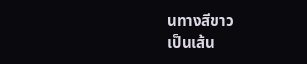นทางสีขาว
เป็นเส้น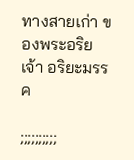ทางสายเก่า ของพระอริยเจ้า อริยะมรรค

;;;;;;;;;;